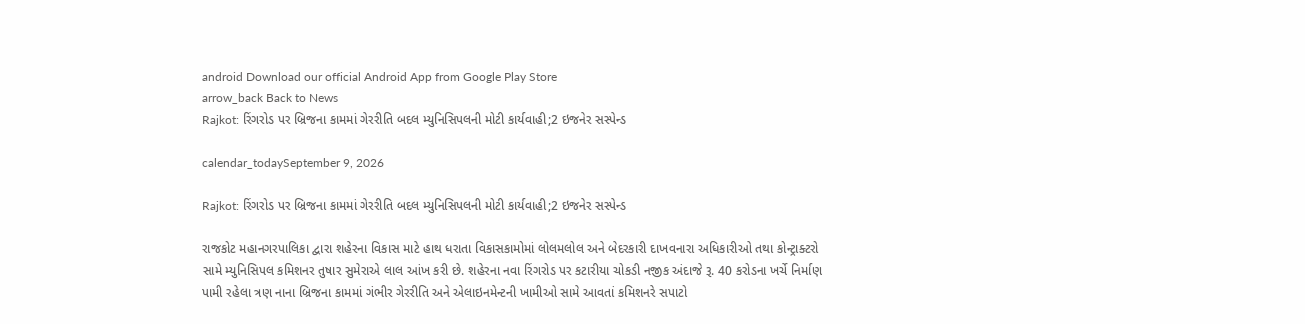android Download our official Android App from Google Play Store
arrow_back Back to News
Rajkot: રિંગરોડ પર બ્રિજના કામમાં ગેરરીતિ બદલ મ્યુનિસિપલની મોટી કાર્યવાહી;2 ઇજનેર સસ્પેન્ડ

calendar_todaySeptember 9, 2026

Rajkot: રિંગરોડ પર બ્રિજના કામમાં ગેરરીતિ બદલ મ્યુનિસિપલની મોટી કાર્યવાહી;2 ઇજનેર સસ્પેન્ડ

રાજકોટ મહાનગરપાલિકા દ્વારા શહેરના વિકાસ માટે હાથ ધરાતા વિકાસકામોમાં લોલમલોલ અને બેદરકારી દાખવનારા અધિકારીઓ તથા કોન્ટ્રાક્ટરો સામે મ્યુનિસિપલ કમિશનર તુષાર સુમેરાએ લાલ આંખ કરી છે. શહેરના નવા રિંગરોડ પર કટારીયા ચોકડી નજીક અંદાજે રૂ. 40 કરોડના ખર્ચે નિર્માણ પામી રહેલા ત્રણ નાના બ્રિજના કામમાં ગંભીર ગેરરીતિ અને એલાઇનમેન્ટની ખામીઓ સામે આવતાં કમિશનરે સપાટો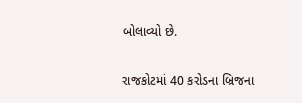બોલાવ્યો છે.

રાજકોટમાં 40 કરોડના બ્રિજના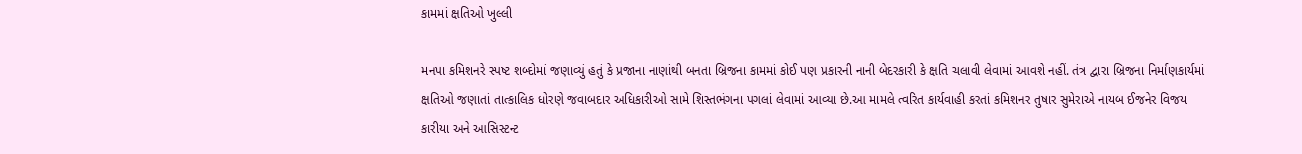કામમાં ક્ષતિઓ ખુલ્લી

મનપા કમિશનરે સ્પષ્ટ શબ્દોમાં જણાવ્યું હતું કે પ્રજાના નાણાંથી બનતા બ્રિજના કામમાં કોઈ પણ પ્રકારની નાની બેદરકારી કે ક્ષતિ ચલાવી લેવામાં આવશે નહીં. તંત્ર દ્વારા બ્રિજના નિર્માણકાર્યમાં ક્ષતિઓ જણાતાં તાત્કાલિક ધોરણે જવાબદાર અધિકારીઓ સામે શિસ્તભંગના પગલાં લેવામાં આવ્યા છે.આ મામલે ત્વરિત કાર્યવાહી કરતાં કમિશનર તુષાર સુમેરાએ નાયબ ઈજનેર વિજય કારીયા અને આસિસ્ટન્ટ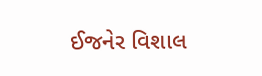ઈજનેર વિશાલ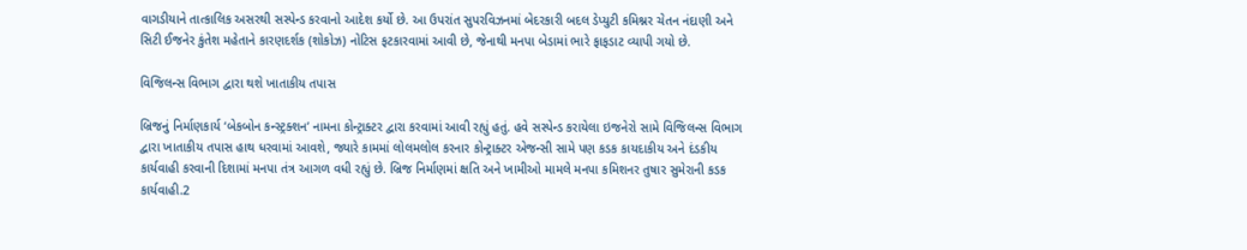વાગડીયાને તાત્કાલિક અસરથી સસ્પેન્ડ કરવાનો આદેશ કર્યો છે. આ ઉપરાંત સુપરવિઝનમાં બેદરકારી બદલ ડેપ્યુટી કમિશ્નર ચેતન નંદાણી અને સિટી ઈજનેર કુંતેશ મહેતાને કારણદર્શક (શોકોઝ) નોટિસ ફટકારવામાં આવી છે, જેનાથી મનપા બેડામાં ભારે ફાફડાટ વ્યાપી ગયો છે.

વિજિલન્સ વિભાગ દ્વારા થશે ખાતાકીય તપાસ

બ્રિજનું નિર્માણકાર્ય ‘બેકબોન કન્સ્ટ્રક્શન’ નામના કોન્ટ્રાક્ટર દ્વારા કરવામાં આવી રહ્યું હતું. હવે સસ્પેન્ડ કરાયેલા ઇજનેરો સામે વિજિલન્સ વિભાગ દ્વારા ખાતાકીય તપાસ હાથ ધરવામાં આવશે, જ્યારે કામમાં લોલમલોલ કરનાર કોન્ટ્રાક્ટર એજન્સી સામે પણ કડક કાયદાકીય અને દંડકીય કાર્યવાહી કરવાની દિશામાં મનપા તંત્ર આગળ વધી રહ્યું છે. બ્રિજ નિર્માણમાં ક્ષતિ અને ખામીઓ મામલે મનપા કમિશનર તુષાર સુમેરાની કડક કાર્યવાહી.2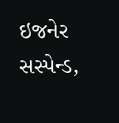ઇજનેર સસ્પેન્ડ,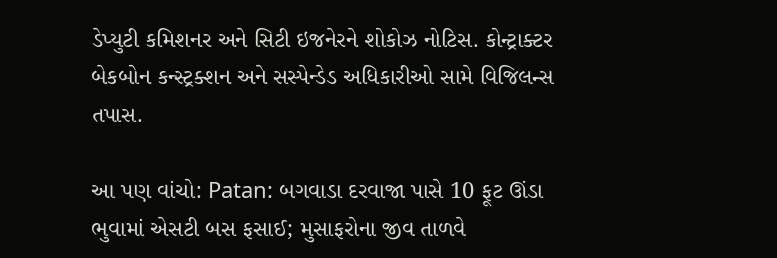ડેપ્યુટી કમિશનર અને સિટી ઇજનેરને શોકોઝ નોટિસ. કોન્ટ્રાક્ટર બેકબોન કન્સ્ટ્રક્શન અને સસ્પેન્ડેડ અધિકારીઓ સામે વિજિલન્સ તપાસ.

આ પણ વાંચો: Patan: બગવાડા દરવાજા પાસે 10 ફૂટ ઊંડા ભુવામાં એસટી બસ ફસાઈ; મુસાફરોના જીવ તાળવે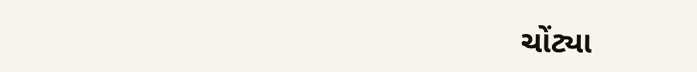ચોંટ્યા